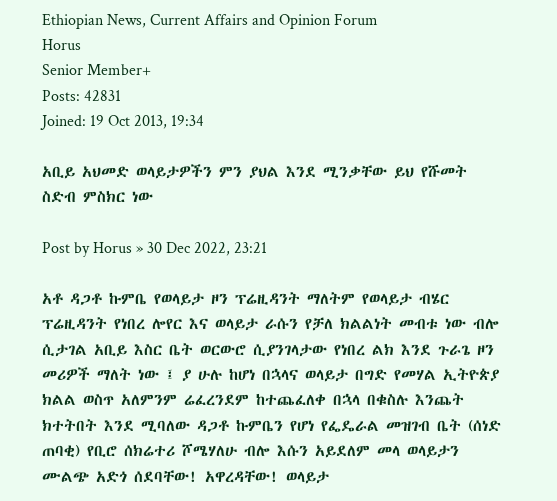Ethiopian News, Current Affairs and Opinion Forum
Horus
Senior Member+
Posts: 42831
Joined: 19 Oct 2013, 19:34

አቢይ አህመድ ወላይታዎችን ምን ያህል እንደ ሚንቃቸው ይህ የሹመት ስድብ ምስክር ነው

Post by Horus » 30 Dec 2022, 23:21

አቶ ዳጋቶ ኩምቤ የወላይታ ዞን ፕሬዚዳንት ማለትም የወላይታ ብሄር ፕሬዚዳንት የነበረ ሎየር እና ወላይታ ራሱን የቻለ ክልልነት መብቱ ነው ብሎ ሲታገል አቢይ እስር ቤት ወርውሮ ሲያንገላታው የነበረ ልክ እንደ ጉራጌ ዞን መሪዎች ማለት ነው ፤ ያ ሁሉ ከሆነ በኋላና ወላይታ በግድ የመሃል ኢትዮጵያ ክልል ወስጥ አለምንም ሬፈረንደም ከተጨፈለቀ በኋላ በቁስሉ እንጨት ክተትበት እንደ ሚባለው ዳጋቶ ኩምቤን የሆነ የፌዴራል መዝገብ ቤት (ሰነድ ጠባቂ) የቢሮ ሰክሬተሪ ሾሜሃለሁ ብሎ እሱን አይደለም መላ ወላይታን ሙልጭ አድጎ ሰደባቸው! አዋረዳቸው! ወላይታ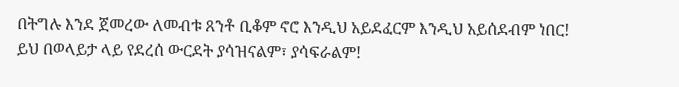በትግሉ እንደ ጀመረው ለመብቱ ጸንቶ ቢቆም ኖሮ እንዲህ አይደፈርም እንዲህ አይሰደብም ነበር! ይህ በወላይታ ላይ የደረሰ ውርደት ያሳዝናልም፣ ያሳፍራልም!